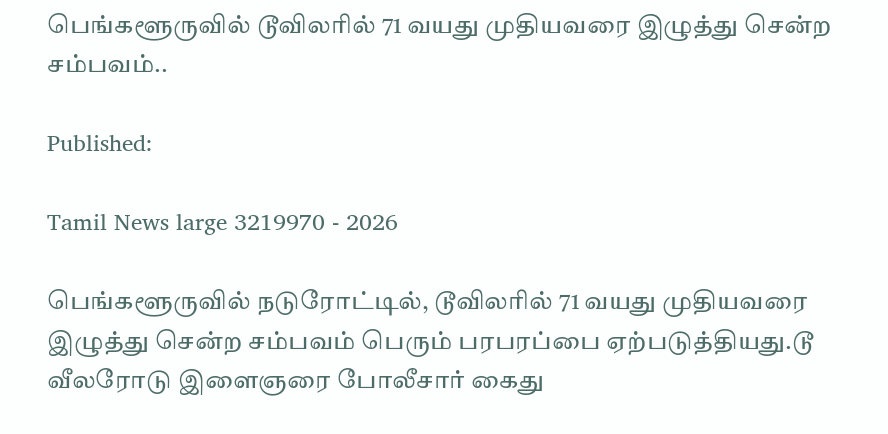பெங்களூருவில் டூவிலரில் 71 வயது முதியவரை இழுத்து சென்ற சம்பவம்..

Published:

Tamil News large 3219970 - 2026

பெங்களூருவில் நடுரோட்டில், டூவிலரில் 71 வயது முதியவரை இழுத்து சென்ற சம்பவம் பெரும் பரபரப்பை ஏற்படுத்தியது.டூ வீலரோடு இளைஞரை போலீசார் கைது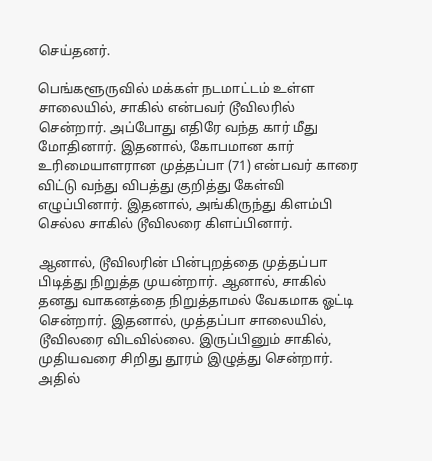செய்தனர்.

பெங்களூருவில் மக்கள் நடமாட்டம் உள்ள சாலையில், சாகில் என்பவர் டூவிலரில் சென்றார். அப்போது எதிரே வந்த கார் மீது மோதினார். இதனால், கோபமான கார் உரிமையாளரான முத்தப்பா (71) என்பவர் காரை விட்டு வந்து விபத்து குறித்து கேள்வி எழுப்பினார். இதனால், அங்கிருந்து கிளம்பி செல்ல சாகில் டூவிலரை கிளப்பினார்.

ஆனால், டூவிலரின் பின்புறத்தை முத்தப்பா பிடித்து நிறுத்த முயன்றார். ஆனால், சாகில் தனது வாகனத்தை நிறுத்தாமல் வேகமாக ஓட்டி சென்றார். இதனால், முத்தப்பா சாலையில், டூவிலரை விடவில்லை. இருப்பினும் சாகில், முதியவரை சிறிது தூரம் இழுத்து சென்றார். அதில்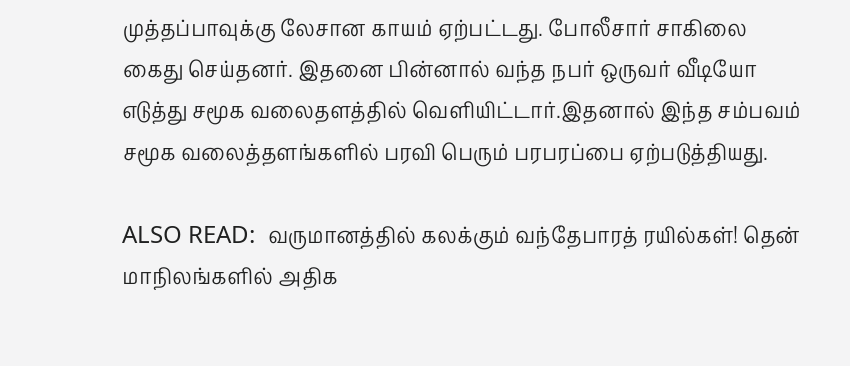முத்தப்பாவுக்கு லேசான காயம் ஏற்பட்டது. போலீசார் சாகிலை கைது செய்தனர். இதனை பின்னால் வந்த நபர் ஒருவர் வீடியோ எடுத்து சமூக வலைதளத்தில் வெளியிட்டார்.இதனால் இந்த சம்பவம் சமூக வலைத்தளங்களில் பரவி பெரும் பரபரப்பை ஏற்படுத்தியது.

ALSO READ:  வருமானத்தில் கலக்கும் வந்தேபாரத் ரயில்கள்! தென் மாநிலங்களில் அதிக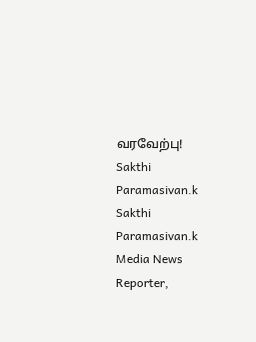வரவேற்பு!
Sakthi Paramasivan.k
Sakthi Paramasivan.k
Media News Reporter,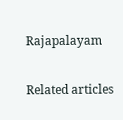Rajapalayam

Related articles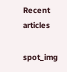Recent articles

spot_img